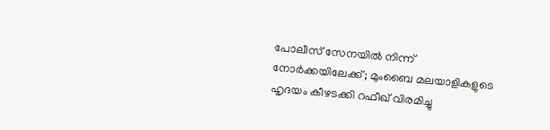പോലീസ് സേനയിൽ നിന്ന് നോർക്കയിലേക്ക്; മുംബൈ മലയാളികളുടെ ഹൃദയം കീഴടക്കി റഫീഖ് വിരമിച്ചു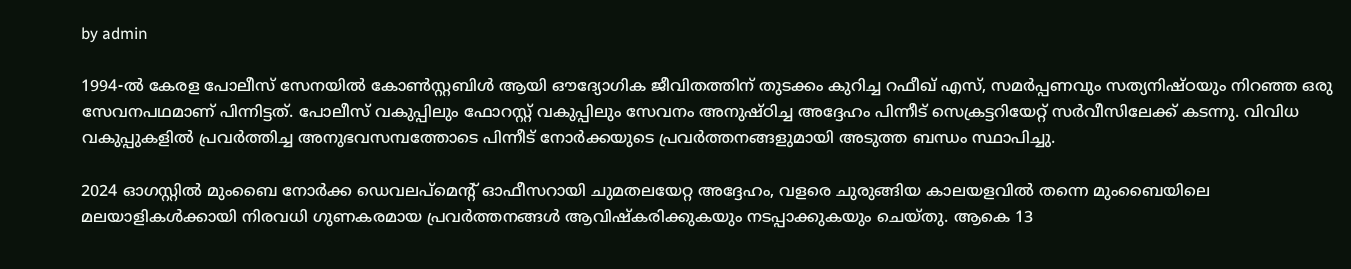by admin

1994-ൽ കേരള പോലീസ് സേനയിൽ കോൺസ്റ്റബിൾ ആയി ഔദ്യോഗിക ജീവിതത്തിന് തുടക്കം കുറിച്ച റഫീഖ് എസ്, സമർപ്പണവും സത്യനിഷ്ഠയും നിറഞ്ഞ ഒരു സേവനപഥമാണ് പിന്നിട്ടത്. പോലീസ് വകുപ്പിലും ഫോറസ്റ്റ് വകുപ്പിലും സേവനം അനുഷ്ഠിച്ച അദ്ദേഹം പിന്നീട് സെക്രട്ടറിയേറ്റ് സർവീസിലേക്ക് കടന്നു. വിവിധ വകുപ്പുകളിൽ പ്രവർത്തിച്ച അനുഭവസമ്പത്തോടെ പിന്നീട് നോർക്കയുടെ പ്രവർത്തനങ്ങളുമായി അടുത്ത ബന്ധം സ്ഥാപിച്ചു.

2024 ഓഗസ്റ്റിൽ മുംബൈ നോർക്ക ഡെവലപ്‌മെന്റ് ഓഫീസറായി ചുമതലയേറ്റ അദ്ദേഹം, വളരെ ചുരുങ്ങിയ കാലയളവിൽ തന്നെ മുംബൈയിലെ മലയാളികൾക്കായി നിരവധി ഗുണകരമായ പ്രവർത്തനങ്ങൾ ആവിഷ്കരിക്കുകയും നടപ്പാക്കുകയും ചെയ്തു. ആകെ 13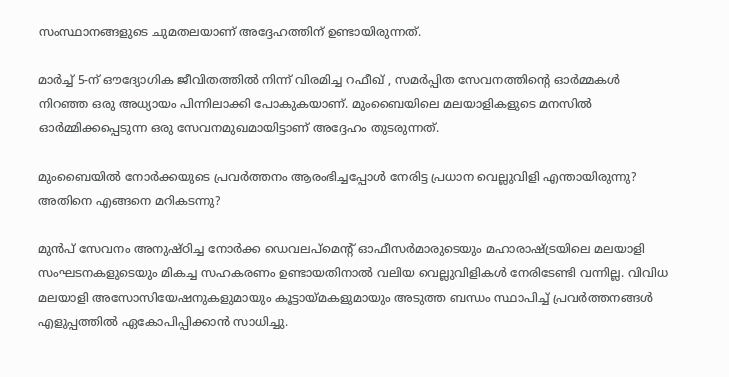സംസ്ഥാനങ്ങളുടെ ചുമതലയാണ് അദ്ദേഹത്തിന് ഉണ്ടായിരുന്നത്.

മാർച്ച് 5-ന് ഔദ്യോഗിക ജീവിതത്തിൽ നിന്ന് വിരമിച്ച റഫീഖ് , സമർപ്പിത സേവനത്തിന്റെ ഓർമ്മകൾ നിറഞ്ഞ ഒരു അധ്യായം പിന്നിലാക്കി പോകുകയാണ്. മുംബൈയിലെ മലയാളികളുടെ മനസിൽ ഓർമ്മിക്കപ്പെടുന്ന ഒരു സേവനമുഖമായിട്ടാണ് അദ്ദേഹം തുടരുന്നത്.

മുംബൈയിൽ നോർക്കയുടെ പ്രവർത്തനം ആരംഭിച്ചപ്പോൾ നേരിട്ട പ്രധാന വെല്ലുവിളി എന്തായിരുന്നു? അതിനെ എങ്ങനെ മറികടന്നു?

മുൻപ് സേവനം അനുഷ്ഠിച്ച നോർക്ക ഡെവലപ്മെന്റ് ഓഫീസർമാരുടെയും മഹാരാഷ്ട്രയിലെ മലയാളി സംഘടനകളുടെയും മികച്ച സഹകരണം ഉണ്ടായതിനാൽ വലിയ വെല്ലുവിളികൾ നേരിടേണ്ടി വന്നില്ല. വിവിധ മലയാളി അസോസിയേഷനുകളുമായും കൂട്ടായ്മകളുമായും അടുത്ത ബന്ധം സ്ഥാപിച്ച് പ്രവർത്തനങ്ങൾ എളുപ്പത്തിൽ ഏകോപിപ്പിക്കാൻ സാധിച്ചു.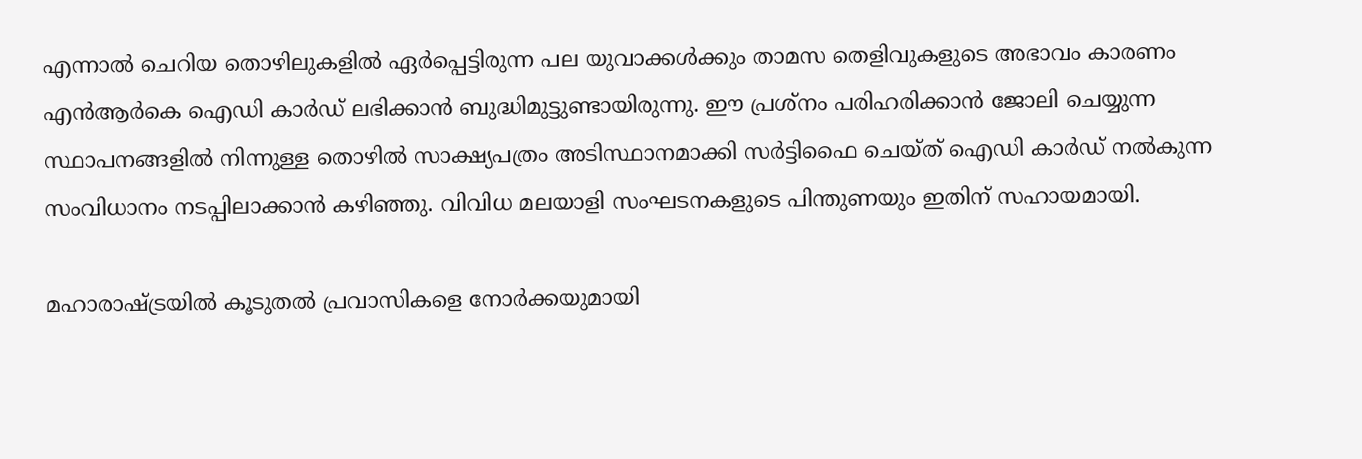എന്നാൽ ചെറിയ തൊഴിലുകളിൽ ഏർപ്പെട്ടിരുന്ന പല യുവാക്കൾക്കും താമസ തെളിവുകളുടെ അഭാവം കാരണം എൻആർകെ ഐഡി കാർഡ് ലഭിക്കാൻ ബുദ്ധിമുട്ടുണ്ടായിരുന്നു. ഈ പ്രശ്നം പരിഹരിക്കാൻ ജോലി ചെയ്യുന്ന സ്ഥാപനങ്ങളിൽ നിന്നുള്ള തൊഴിൽ സാക്ഷ്യപത്രം അടിസ്ഥാനമാക്കി സർട്ടിഫൈ ചെയ്ത് ഐഡി കാർഡ് നൽകുന്ന സംവിധാനം നടപ്പിലാക്കാൻ കഴിഞ്ഞു. വിവിധ മലയാളി സംഘടനകളുടെ പിന്തുണയും ഇതിന് സഹായമായി.

മഹാരാഷ്ട്രയിൽ കൂടുതൽ പ്രവാസികളെ നോർക്കയുമായി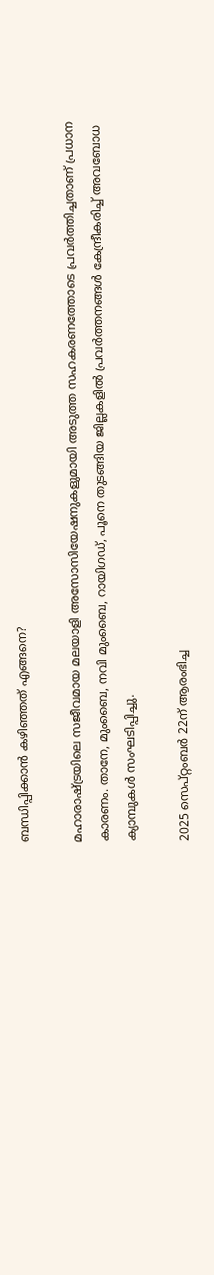ബന്ധിപ്പിക്കാൻ കഴിഞ്ഞത് എങ്ങനെ?

മഹാരാഷ്ട്രയിലെ സജീവമായ മലയാളി അസോസിയേഷനുകളുമായി അടുത്ത സഹകരണത്തോടെ പ്രവർത്തിച്ചതാണ് പ്രധാന കാരണം. താനേ, മുംബൈ, നവി മുംബൈ, റായിഗഡ്, പൂനെ തുടങ്ങിയ ജില്ലകളിൽ പ്രവർത്തനങ്ങൾ കേന്ദ്രീകരിച്ച് അവബോധ ക്യാമ്പുകൾ സംഘടിപ്പിച്ചു.

2025 സെപ്റ്റംബർ 22ന് ആരംഭിച്ച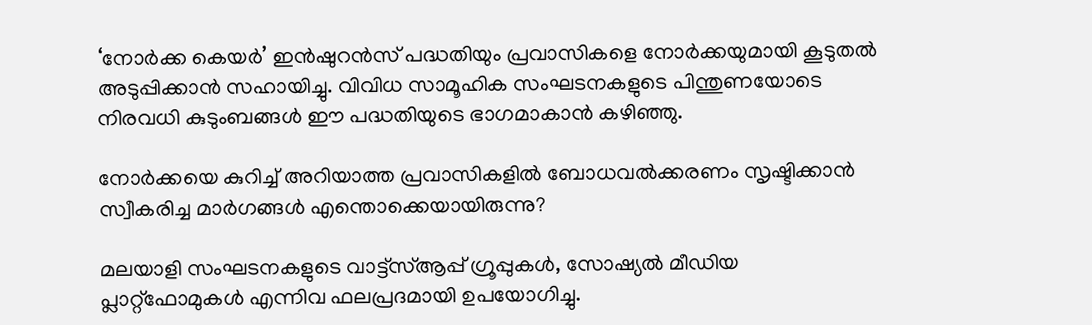‘നോർക്ക കെയർ’ ഇൻഷുറൻസ് പദ്ധതിയും പ്രവാസികളെ നോർക്കയുമായി കൂടുതൽ അടുപ്പിക്കാൻ സഹായിച്ചു. വിവിധ സാമൂഹിക സംഘടനകളുടെ പിന്തുണയോടെ നിരവധി കുടുംബങ്ങൾ ഈ പദ്ധതിയുടെ ഭാഗമാകാൻ കഴിഞ്ഞു.

നോർക്കയെ കുറിച്ച് അറിയാത്ത പ്രവാസികളിൽ ബോധവൽക്കരണം സൃഷ്ടിക്കാൻ സ്വീകരിച്ച മാർഗങ്ങൾ എന്തൊക്കെയായിരുന്നു?

മലയാളി സംഘടനകളുടെ വാട്ട്‌സ്ആപ്പ് ഗ്രൂപ്പുകൾ, സോഷ്യൽ മീഡിയ പ്ലാറ്റ്‌ഫോമുകൾ എന്നിവ ഫലപ്രദമായി ഉപയോഗിച്ചു.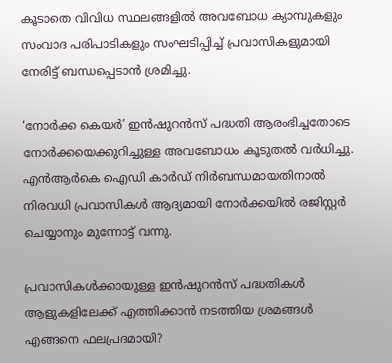കൂടാതെ വിവിധ സ്ഥലങ്ങളിൽ അവബോധ ക്യാമ്പുകളും സംവാദ പരിപാടികളും സംഘടിപ്പിച്ച് പ്രവാസികളുമായി നേരിട്ട് ബന്ധപ്പെടാൻ ശ്രമിച്ചു.

‘നോർക്ക കെയർ’ ഇൻഷുറൻസ് പദ്ധതി ആരംഭിച്ചതോടെ നോർക്കയെക്കുറിച്ചുള്ള അവബോധം കൂടുതൽ വർധിച്ചു. എൻആർകെ ഐഡി കാർഡ് നിർബന്ധമായതിനാൽ നിരവധി പ്രവാസികൾ ആദ്യമായി നോർക്കയിൽ രജിസ്റ്റർ ചെയ്യാനും മുന്നോട്ട് വന്നു.

പ്രവാസികൾക്കായുള്ള ഇൻഷുറൻസ് പദ്ധതികൾ ആളുകളിലേക്ക് എത്തിക്കാൻ നടത്തിയ ശ്രമങ്ങൾ എങ്ങനെ ഫലപ്രദമായി?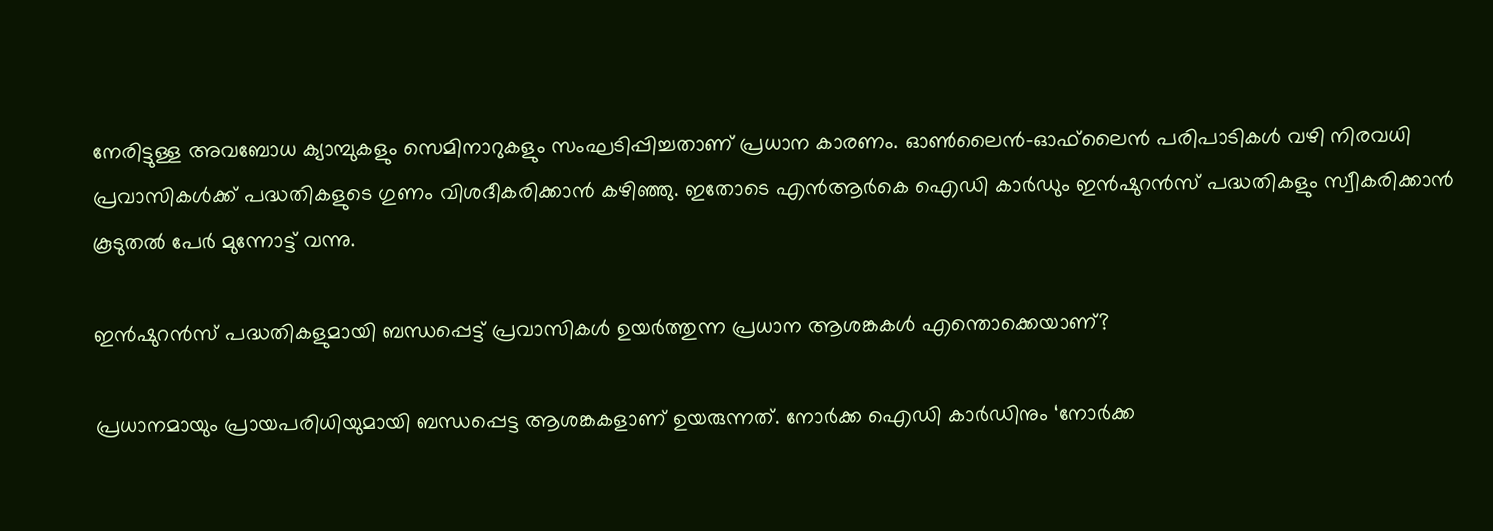നേരിട്ടുള്ള അവബോധ ക്യാമ്പുകളും സെമിനാറുകളും സംഘടിപ്പിച്ചതാണ് പ്രധാന കാരണം. ഓൺലൈൻ–ഓഫ്‌ലൈൻ പരിപാടികൾ വഴി നിരവധി പ്രവാസികൾക്ക് പദ്ധതികളുടെ ഗുണം വിശദീകരിക്കാൻ കഴിഞ്ഞു. ഇതോടെ എൻആർകെ ഐഡി കാർഡും ഇൻഷുറൻസ് പദ്ധതികളും സ്വീകരിക്കാൻ കൂടുതൽ പേർ മുന്നോട്ട് വന്നു.

ഇൻഷുറൻസ് പദ്ധതികളുമായി ബന്ധപ്പെട്ട് പ്രവാസികൾ ഉയർത്തുന്ന പ്രധാന ആശങ്കകൾ എന്തൊക്കെയാണ്?

പ്രധാനമായും പ്രായപരിധിയുമായി ബന്ധപ്പെട്ട ആശങ്കകളാണ് ഉയരുന്നത്. നോർക്ക ഐഡി കാർഡിനും ‘നോർക്ക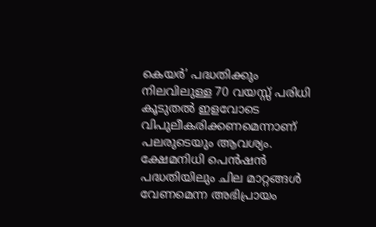കെയർ’ പദ്ധതിക്കും നിലവിലുള്ള 70 വയസ്സ് പരിധി കൂടുതൽ ഇളവോടെ വിപുലീകരിക്കണമെന്നാണ് പലരുടെയും ആവശ്യം. ക്ഷേമനിധി പെൻഷൻ പദ്ധതിയിലും ചില മാറ്റങ്ങൾ വേണമെന്ന അഭിപ്രായം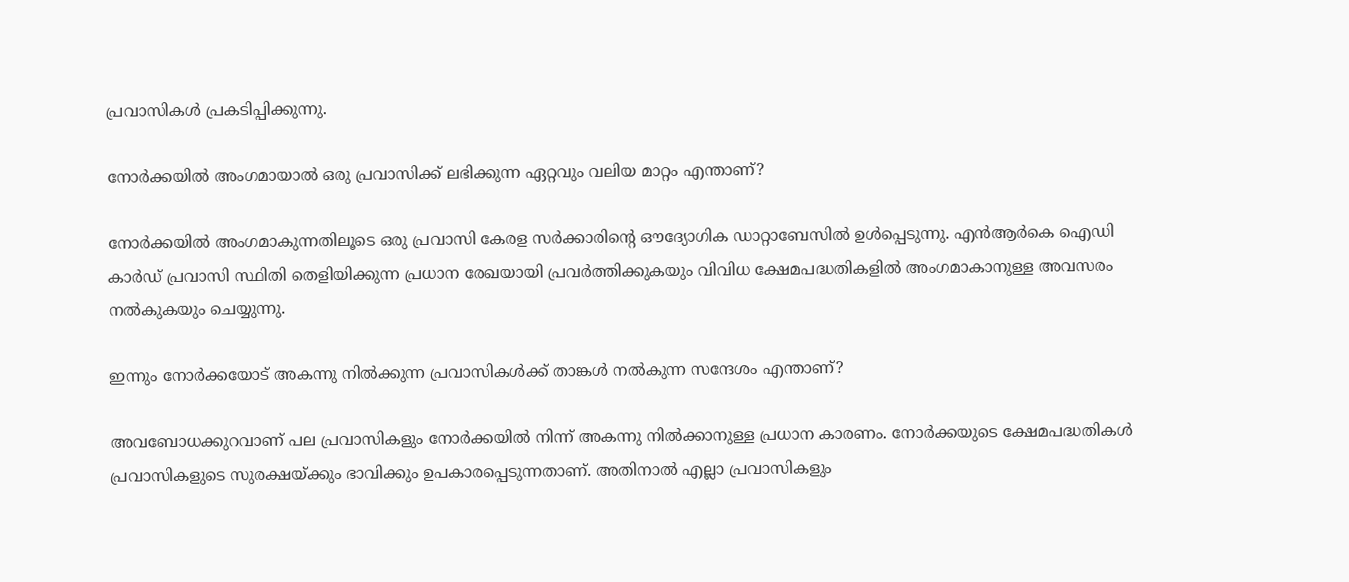പ്രവാസികൾ പ്രകടിപ്പിക്കുന്നു.

നോർക്കയിൽ അംഗമായാൽ ഒരു പ്രവാസിക്ക് ലഭിക്കുന്ന ഏറ്റവും വലിയ മാറ്റം എന്താണ്?

നോർക്കയിൽ അംഗമാകുന്നതിലൂടെ ഒരു പ്രവാസി കേരള സർക്കാരിന്റെ ഔദ്യോഗിക ഡാറ്റാബേസിൽ ഉൾപ്പെടുന്നു. എൻആർകെ ഐഡി കാർഡ് പ്രവാസി സ്ഥിതി തെളിയിക്കുന്ന പ്രധാന രേഖയായി പ്രവർത്തിക്കുകയും വിവിധ ക്ഷേമപദ്ധതികളിൽ അംഗമാകാനുള്ള അവസരം നൽകുകയും ചെയ്യുന്നു.

ഇന്നും നോർക്കയോട് അകന്നു നിൽക്കുന്ന പ്രവാസികൾക്ക് താങ്കൾ നൽകുന്ന സന്ദേശം എന്താണ്?

അവബോധക്കുറവാണ് പല പ്രവാസികളും നോർക്കയിൽ നിന്ന് അകന്നു നിൽക്കാനുള്ള പ്രധാന കാരണം. നോർക്കയുടെ ക്ഷേമപദ്ധതികൾ പ്രവാസികളുടെ സുരക്ഷയ്ക്കും ഭാവിക്കും ഉപകാരപ്പെടുന്നതാണ്. അതിനാൽ എല്ലാ പ്രവാസികളും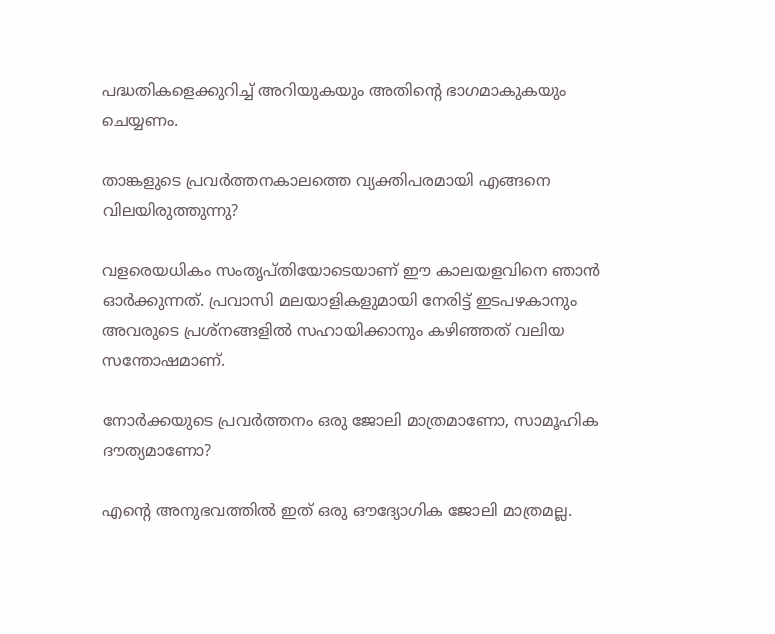പദ്ധതികളെക്കുറിച്ച് അറിയുകയും അതിന്റെ ഭാഗമാകുകയും ചെയ്യണം.

താങ്കളുടെ പ്രവർത്തനകാലത്തെ വ്യക്തിപരമായി എങ്ങനെ വിലയിരുത്തുന്നു?

വളരെയധികം സംതൃപ്തിയോടെയാണ് ഈ കാലയളവിനെ ഞാൻ ഓർക്കുന്നത്. പ്രവാസി മലയാളികളുമായി നേരിട്ട് ഇടപഴകാനും അവരുടെ പ്രശ്നങ്ങളിൽ സഹായിക്കാനും കഴിഞ്ഞത് വലിയ സന്തോഷമാണ്.

നോർക്കയുടെ പ്രവർത്തനം ഒരു ജോലി മാത്രമാണോ, സാമൂഹിക ദൗത്യമാണോ?

എന്റെ അനുഭവത്തിൽ ഇത് ഒരു ഔദ്യോഗിക ജോലി മാത്രമല്ല.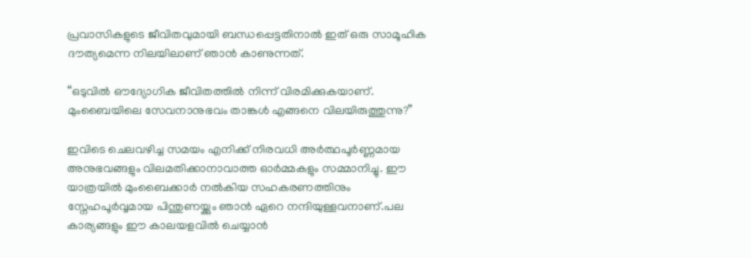പ്രവാസികളുടെ ജീവിതവുമായി ബന്ധപ്പെട്ടതിനാൽ ഇത് ഒരു സാമൂഹിക ദൗത്യമെന്ന നിലയിലാണ് ഞാൻ കാണുന്നത്.

“ഒടുവിൽ ഔദ്യോഗിക ജീവിതത്തിൽ നിന്ന് വിരമിക്കുകയാണ്. മുംബൈയിലെ സേവനാനുഭവം താങ്കൾ എങ്ങനെ വിലയിരുത്തുന്നു?”

ഇവിടെ ചെലവഴിച്ച സമയം എനിക്ക് നിരവധി അർത്ഥപൂർണ്ണമായ അനുഭവങ്ങളും വിലമതിക്കാനാവാത്ത ഓർമ്മകളും സമ്മാനിച്ചു. ഈ യാത്രയിൽ മുംബൈക്കാർ നൽകിയ സഹകരണത്തിനും സ്നേഹപൂർവ്വമായ പിന്തുണയ്ക്കും ഞാൻ ഏറെ നന്ദിയുള്ളവനാണ്.പല കാര്യങ്ങളും ഈ കാലയളവിൽ ചെയ്യാൻ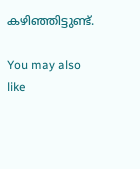കഴിഞ്ഞിട്ടുണ്ട്.

You may also like